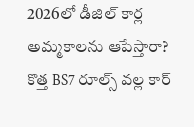2026లో డీజిల్ కార్ల అమ్మకాలను ఆపేస్తారా? కొత్త BS7 రూల్స్ వల్ల కార్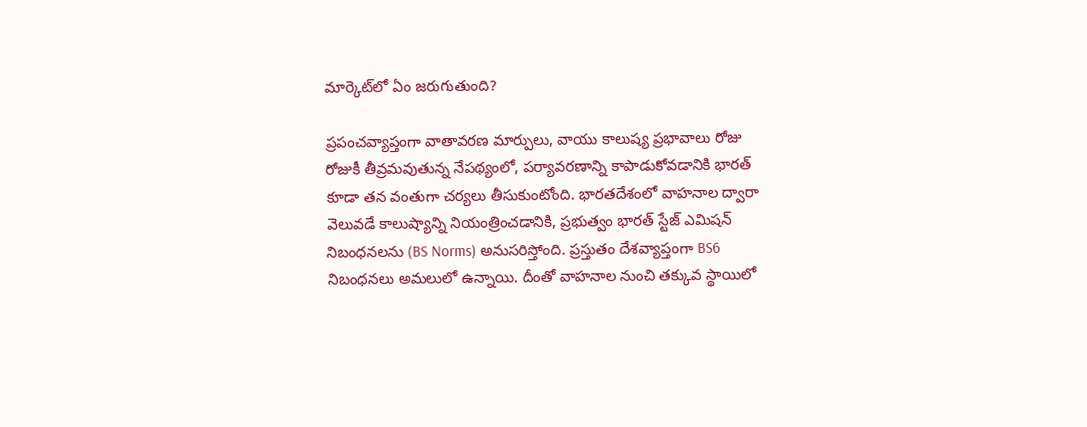మార్కెట్‌లో ఏం జరుగుతుంది?

ప్రపంచవ్యాప్తంగా వాతావరణ మార్పులు, వాయు కాలుష్య ప్రభావాలు రోజు రోజుకీ తీవ్రమవుతున్న నేపథ్యంలో, పర్యావరణాన్ని కాపాడుకోవడానికి భారత్ కూడా తన వంతుగా చర్యలు తీసుకుంటోంది. భారతదేశంలో వాహనాల ద్వారా వెలువడే కాలుష్యాన్ని నియంత్రించడానికి, ప్రభుత్వం భారత్ స్టేజ్ ఎమిషన్ నిబంధనలను (BS Norms) అనుసరిస్తోంది. ప్రస్తుతం దేశవ్యాప్తంగా BS6 నిబంధనలు అమలులో ఉన్నాయి. దీంతో వాహనాల నుంచి తక్కువ స్థాయిలో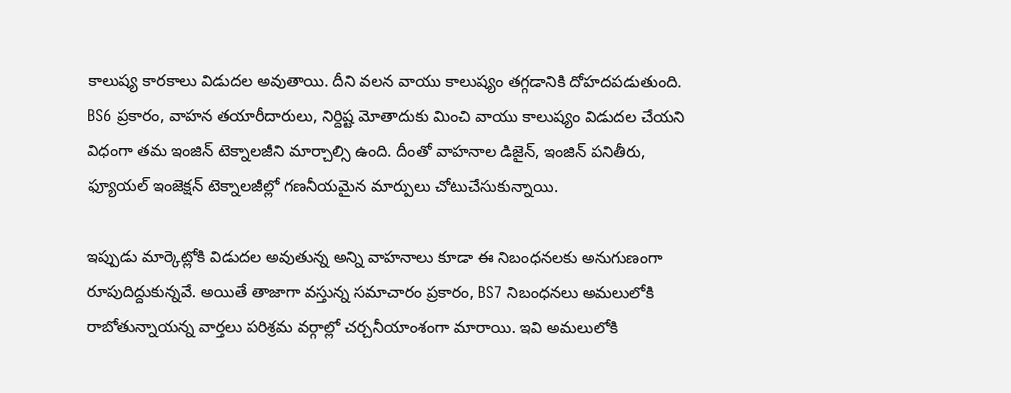కాలుష్య కారకాలు విడుదల అవుతాయి. దీని వలన వాయు కాలుష్యం తగ్గడానికి దోహదపడుతుంది. BS6 ప్రకారం, వాహన తయారీదారులు, నిర్దిష్ట మోతాదుకు మించి వాయు కాలుష్యం విడుదల చేయని విధంగా తమ ఇంజిన్ టెక్నాలజీని మార్చాల్సి ఉంది. దీంతో వాహనాల డిజైన్, ఇంజిన్ పనితీరు, ఫ్యూయల్ ఇంజెక్షన్ టెక్నాలజీల్లో గణనీయమైన మార్పులు చోటుచేసుకున్నాయి.

ఇప్పుడు మార్కెట్లోకి విడుదల అవుతున్న అన్ని వాహనాలు కూడా ఈ నిబంధనలకు అనుగుణంగా రూపుదిద్దుకున్నవే. అయితే తాజాగా వస్తున్న సమాచారం ప్రకారం, BS7 నిబంధనలు అమలులోకి రాబోతున్నాయన్న వార్తలు పరిశ్రమ వర్గాల్లో చర్చనీయాంశంగా మారాయి. ఇవి అమలులోకి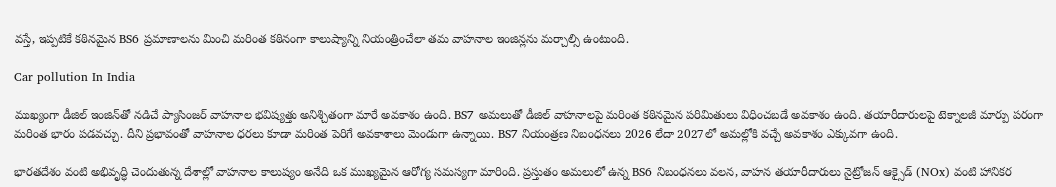వస్తే, ఇప్పటికే కఠినమైన BS6 ప్రమాణాలను మించి మరింత కఠినంగా కాలుష్యాన్ని నియంత్రించేలా తమ వాహనాల ఇంజిన్లను మర్చాల్సి ఉంటుంది.

Car pollution In India

ముఖ్యంగా డీజిల్ ఇంజిన్‌తో నడిచే ప్యాసింజర్ వాహనాల భవిష్యత్తు అనిశ్చితంగా మారే అవకాశం ఉంది. BS7 అమలుతో డీజిల్ వాహనాలపై మరింత కఠినమైన పరిమితులు విధించబడే అవకాశం ఉంది. తయారీదారులపై టెక్నాలజీ మార్పు పరంగా మరింత భారం పడవచ్చు. దీని ప్రభావంతో వాహనాల ధరలు కూడా మరింత పెరిగే అవకాశాలు మెండుగా ఉన్నాయి. BS7 నియంత్రణ నిబంధనలు 2026 లేదా 2027లో అమల్లోకి వచ్చే అవకాశం ఎక్కువగా ఉంది.

భారతదేశం వంటి అభివృద్ధి చెందుతున్న దేశాల్లో వాహనాల కాలుష్యం అనేది ఒక ముఖ్యమైన ఆరోగ్య సమస్యగా మారింది. ప్రస్తుతం అమలులో ఉన్న BS6 నిబంధనలు వలన, వాహన తయారీదారులు నైట్రోజన్ ఆక్సైడ్ (NOx) వంటి హానికర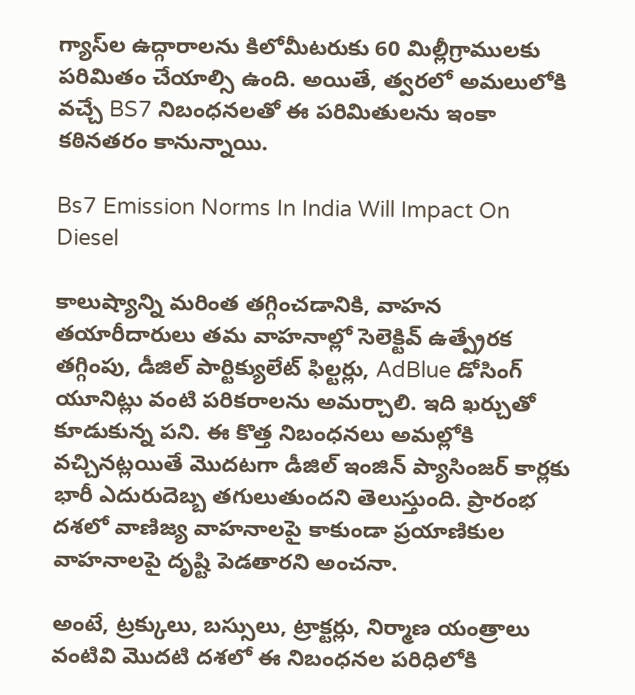గ్యాస్‌ల ఉద్గారాలను కిలోమీటరుకు 60 మిల్లీగ్రాములకు పరిమితం చేయాల్సి ఉంది. అయితే, త్వరలో అమలులోకి వచ్చే BS7 నిబంధనలతో ఈ పరిమితులను ఇంకా కఠినతరం కానున్నాయి.

Bs7 Emission Norms In India Will Impact On Diesel

కాలుష్యాన్ని మరింత తగ్గించడానికి, వాహన తయారీదారులు తమ వాహనాల్లో సెలెక్టివ్ ఉత్ప్రేరక తగ్గింపు, డీజిల్ పార్టిక్యులేట్ ఫిల్టర్లు, AdBlue డోసింగ్ యూనిట్లు వంటి పరికరాలను అమర్చాలి. ఇది ఖర్చుతో కూడుకున్న పని. ఈ కొత్త నిబంధనలు అమల్లోకి వచ్చినట్లయితే మొదటగా డీజిల్ ఇంజిన్ ప్యాసింజర్ కార్లకు భారీ ఎదురుదెబ్బ తగులుతుందని తెలుస్తుంది. ప్రారంభ దశలో వాణిజ్య వాహనాలపై కాకుండా ప్రయాణికుల వాహనాలపై దృష్టి పెడతారని అంచనా.

అంటే, ట్రక్కులు, బస్సులు, ట్రాక్టర్లు, నిర్మాణ యంత్రాలు వంటివి మొదటి దశలో ఈ నిబంధనల పరిధిలోకి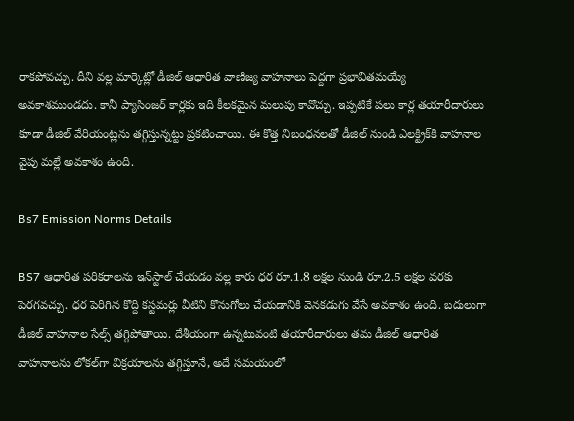రాకపోవచ్చు. దీని వల్ల మార్కెట్లో డీజిల్ ఆధారిత వాణిజ్య వాహనాలు పెద్దగా ప్రభావితమయ్యే అవకాశముండదు. కానీ ప్యాసింజర్ కార్లకు ఇది కీలకమైన మలుపు కావొచ్చు. ఇప్పటికే పలు కార్ల తయారీదారులు కూడా డీజిల్ వేరియంట్లను తగ్గిస్తున్నట్టు ప్రకటించాయి. ఈ కొత్త నిబంధనలతో డీజిల్ నుండి ఎలక్ట్రిక్‌కి వాహనాల వైపు మల్లే అవకాశం ఉంది.

Bs7 Emission Norms Details

BS7 ఆధారిత పరికరాలను ఇన్‌స్టాల్ చేయడం వల్ల కారు ధర రూ.1.8 లక్షల నుండి రూ.2.5 లక్షల వరకు పెరగవచ్చు. ధర పెరిగిన కొద్ది కస్టమర్లు వీటిని కొనుగోలు చేయడానికి వెనకడుగు వేసే అవకాశం ఉంది. బదులుగా డీజిల్ వాహనాల సేల్స్ తగ్గిపోతాయి. దేశీయంగా ఉన్నటువంటి తయారీదారులు తమ డీజిల్ ఆధారిత వాహనాలను లోకల్‌గా విక్రయాలను తగ్గిస్తూనే, అదే సమయంలో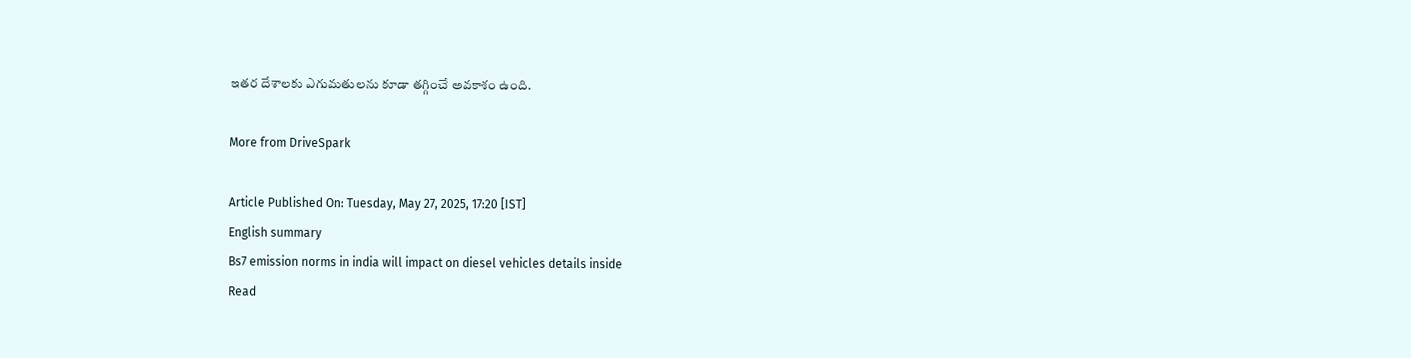ఇతర దేశాలకు ఎగుమతులను కూడా తగ్గించే అవకాశం ఉంది.

More from DriveSpark

Article Published On: Tuesday, May 27, 2025, 17:20 [IST]
English summary
Bs7 emission norms in india will impact on diesel vehicles details inside
Read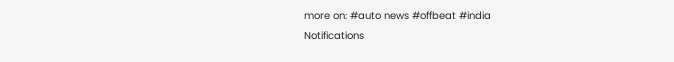more on: #auto news #offbeat #india
Notifications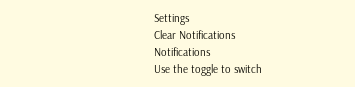Settings
Clear Notifications
Notifications
Use the toggle to switch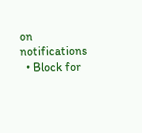on notifications
  • Block for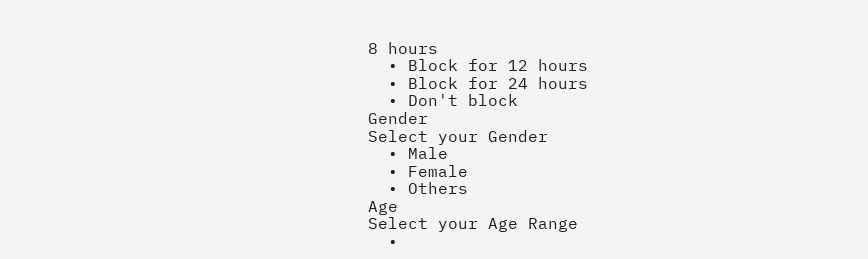8 hours
  • Block for 12 hours
  • Block for 24 hours
  • Don't block
Gender
Select your Gender
  • Male
  • Female
  • Others
Age
Select your Age Range
  •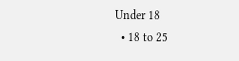Under 18
  • 18 to 25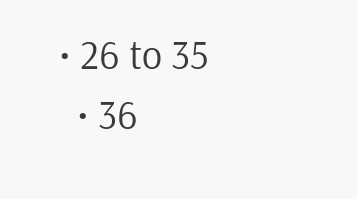• 26 to 35
  • 36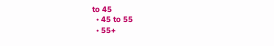to 45
  • 45 to 55
  • 55+